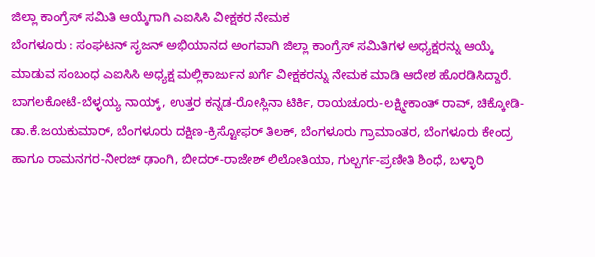ಜಿಲ್ಲಾ ಕಾಂಗ್ರೆಸ್ ಸಮಿತಿ ಆಯ್ಕೆಗಾಗಿ ಎಐಸಿಸಿ ವೀಕ್ಷಕರ ನೇಮಕ
ಬೆಂಗಳೂರು : ಸಂಘಟನ್ ಸೃಜನ್ ಅಭಿಯಾನದ ಅಂಗವಾಗಿ ಜಿಲ್ಲಾ ಕಾಂಗ್ರೆಸ್ ಸಮಿತಿಗಳ ಅಧ್ಯಕ್ಷರನ್ನು ಆಯ್ಕೆ ಮಾಡುವ ಸಂಬಂಧ ಎಐಸಿಸಿ ಅಧ್ಯಕ್ಷ ಮಲ್ಲಿಕಾರ್ಜುನ ಖರ್ಗೆ ವೀಕ್ಷಕರನ್ನು ನೇಮಕ ಮಾಡಿ ಆದೇಶ ಹೊರಡಿಸಿದ್ದಾರೆ.
ಬಾಗಲಕೋಟೆ-ಬೆಳ್ಳಯ್ಯ ನಾಯ್ಕ್, ಉತ್ತರ ಕನ್ನಡ-ರೋಸ್ಲಿನಾ ಟಿರ್ಕಿ, ರಾಯಚೂರು-ಲಕ್ಷ್ಮೀಕಾಂತ್ ರಾವ್, ಚಿಕ್ಕೋಡಿ-ಡಾ.ಕೆ.ಜಯಕುಮಾರ್, ಬೆಂಗಳೂರು ದಕ್ಷಿಣ-ಕ್ರಿಸ್ಟೋಫರ್ ತಿಲಕ್, ಬೆಂಗಳೂರು ಗ್ರಾಮಾಂತರ, ಬೆಂಗಳೂರು ಕೇಂದ್ರ ಹಾಗೂ ರಾಮನಗರ-ನೀರಜ್ ಢಾಂಗಿ, ಬೀದರ್-ರಾಜೇಶ್ ಲಿಲೋತಿಯಾ, ಗುಲ್ಬರ್ಗ-ಪ್ರಣೀತಿ ಶಿಂಧೆ, ಬಳ್ಳಾರಿ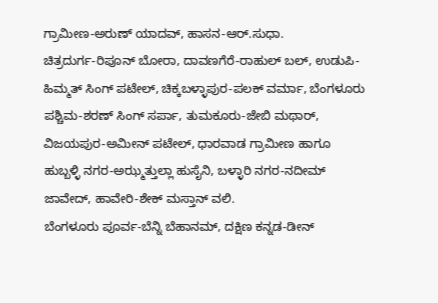ಗ್ರಾಮೀಣ-ಅರುಣ್ ಯಾದವ್, ಹಾಸನ-ಆರ್.ಸುಧಾ.
ಚಿತ್ರದುರ್ಗ-ರಿಪೂನ್ ಬೋರಾ, ದಾವಣಗೆರೆ-ರಾಹುಲ್ ಬಲ್, ಉಡುಪಿ-ಹಿಮ್ಮತ್ ಸಿಂಗ್ ಪಟೇಲ್, ಚಿಕ್ಕಬಳ್ಳಾಪುರ-ಪಲಕ್ ವರ್ಮಾ, ಬೆಂಗಳೂರು ಪಶ್ಚಿಮ-ಶರಣ್ ಸಿಂಗ್ ಸರ್ಪಾ, ತುಮಕೂರು-ಜೇಬಿ ಮಥಾರ್, ವಿಜಯಪುರ-ಅಮೀನ್ ಪಟೇಲ್, ಧಾರವಾಡ ಗ್ರಾಮೀಣ ಹಾಗೂ ಹುಬ್ಬಳ್ಳಿ ನಗರ-ಅಝ್ಮತ್ತುಲ್ಲಾ ಹುಸೈನಿ, ಬಳ್ಳಾರಿ ನಗರ-ನದೀಮ್ ಜಾವೇದ್, ಹಾವೇರಿ-ಶೇಕ್ ಮಸ್ತಾನ್ ವಲಿ.
ಬೆಂಗಳೂರು ಪೂರ್ವ-ಬೆನ್ನಿ ಬೆಹಾನಮ್, ದಕ್ಷಿಣ ಕನ್ನಡ-ಡೀನ್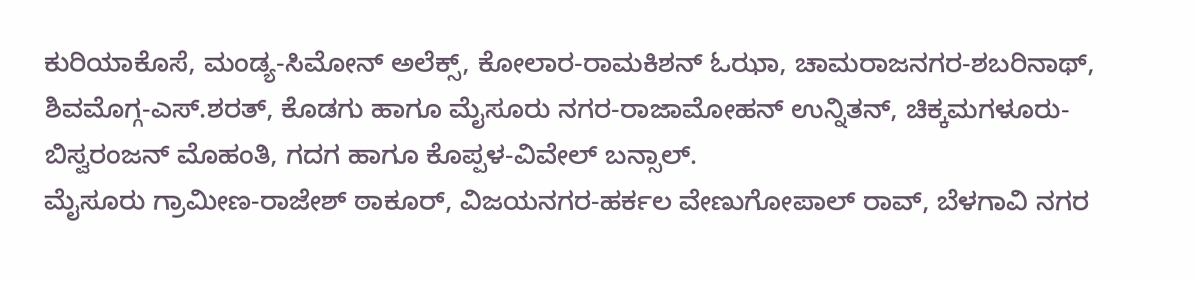ಕುರಿಯಾಕೊಸೆ, ಮಂಡ್ಯ-ಸಿಮೋನ್ ಅಲೆಕ್ಸ್, ಕೋಲಾರ-ರಾಮಕಿಶನ್ ಓಝಾ, ಚಾಮರಾಜನಗರ-ಶಬರಿನಾಥ್, ಶಿವಮೊಗ್ಗ-ಎಸ್.ಶರತ್, ಕೊಡಗು ಹಾಗೂ ಮೈಸೂರು ನಗರ-ರಾಜಾಮೋಹನ್ ಉನ್ನಿತನ್, ಚಿಕ್ಕಮಗಳೂರು-ಬಿಸ್ವರಂಜನ್ ಮೊಹಂತಿ, ಗದಗ ಹಾಗೂ ಕೊಪ್ಪಳ-ವಿವೇಲ್ ಬನ್ಸಾಲ್.
ಮೈಸೂರು ಗ್ರಾಮೀಣ-ರಾಜೇಶ್ ಠಾಕೂರ್, ವಿಜಯನಗರ-ಹರ್ಕಲ ವೇಣುಗೋಪಾಲ್ ರಾವ್, ಬೆಳಗಾವಿ ನಗರ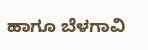ಹಾಗೂ ಬೆಳಗಾವಿ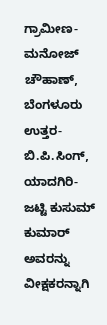ಗ್ರಾಮೀಣ-ಮನೋಜ್ ಚೌಹಾಣ್, ಬೆಂಗಳೂರು ಉತ್ತರ-ಬಿ.ಪಿ.ಸಿಂಗ್, ಯಾದಗಿರಿ-ಜಟ್ಟಿ ಕುಸುಮ್ ಕುಮಾರ್ ಅವರನ್ನು ವೀಕ್ಷಕರನ್ನಾಗಿ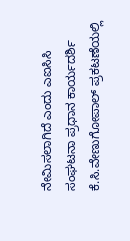ನೇಮಿಸಲಾಗಿದೆ ಎಂದು ಎಐಸಿಸಿ ಸಂಘಟನಾ ಪ್ರಧಾನ ಕಾರ್ಯದರ್ಶಿ ಕೆ.ಸಿ.ವೇಣುಗೋಪಾಲ್ ಪ್ರಕಟಣೆಯಲ್ಲಿ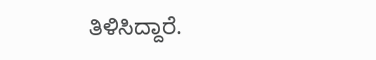ತಿಳಿಸಿದ್ದಾರೆ.